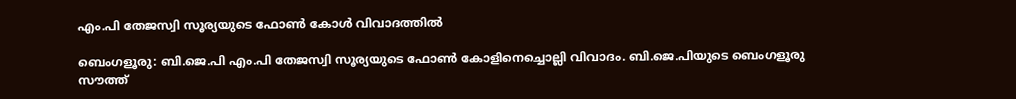എം.പി തേജസ്വി സൂര്യയുടെ ഫോണ്‍ കോൾ വിവാദത്തിൽ

ബെംഗളൂരു: ബി.ജെ.പി എം.പി തേജസ്വി സൂര്യയുടെ ഫോണ്‍ കോളിനെച്ചൊല്ലി വിവാദം. ബി.ജെ.പിയുടെ ബെംഗളൂരു സൗത്ത്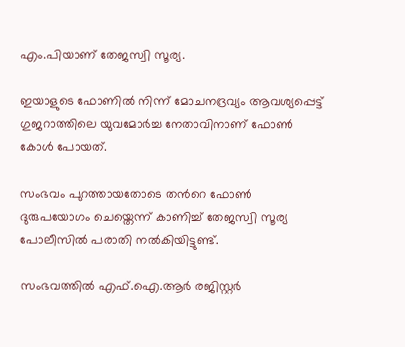എം.പിയാണ് തേജസ്വി സൂര്യ.

ഇയാളുടെ ഫോണില്‍ നിന്ന് മോചനദ്രവ്യം ആവശ്യപ്പെട്ട് ഗുജറാത്തിലെ യുവമോര്‍ച്ച നേതാവിനാണ് ഫോണ്‍ കോള്‍ പോയത്.

സംഭവം പുറത്തായതോടെ തന്‍റെ ഫോണ്‍ ദുരുപയോഗം ചെയ്തെന്ന് കാണിച്ച്‌ തേജസ്വി സൂര്യ പോലീസില്‍ പരാതി നല്‍കിയിട്ടുണ്ട്.

സംഭവത്തില്‍ എഫ്‌.ഐ.ആര്‍ രജിസ്റ്റര്‍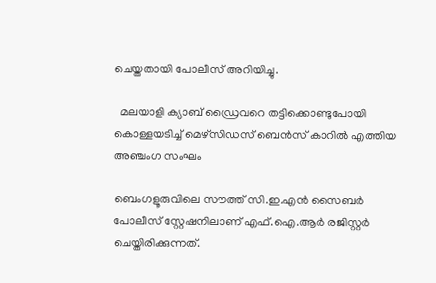ചെയ്തതായി പോലീസ് അറിയിച്ചു.

  മലയാളി ക്യാബ് ഡ്രൈവറെ തട്ടിക്കൊണ്ടുപോയി കൊള്ളയടിച്ച് മെഴ്‌സിഡസ് ബെൻസ് കാറിൽ എത്തിയ അഞ്ചംഗ സംഘം

ബെംഗളൂരുവിലെ സൗത്ത് സി.ഇ.എൻ സൈബര്‍ പോലീസ് സ്റ്റേഷനിലാണ് എഫ്‌.ഐ.ആര്‍ രജിസ്റ്റര്‍ ചെയ്തിരിക്കുന്നത്.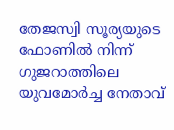തേജസ്വി സൂര്യയുടെ ഫോണില്‍ നിന്ന് ഗുജറാത്തിലെ യുവമോര്‍ച്ച നേതാവ്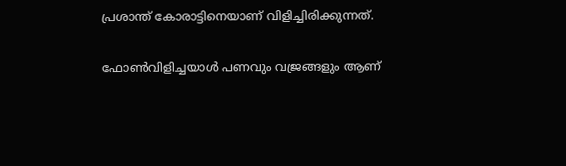പ്രശാന്ത് കോരാട്ടിനെയാണ് വിളിച്ചിരിക്കുന്നത്.

ഫോണ്‍വിളിച്ചയാള്‍ പണവും വജ്രങ്ങളും ആണ്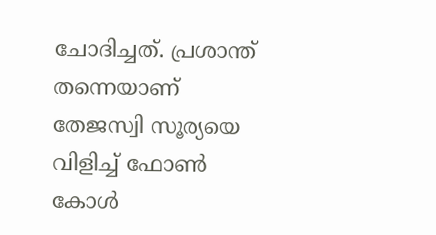ചോദിച്ചത്. പ്രശാന്ത് തന്നെയാണ് തേജസ്വി സൂര്യയെ വിളിച്ച്‌ ഫോണ്‍ കോള്‍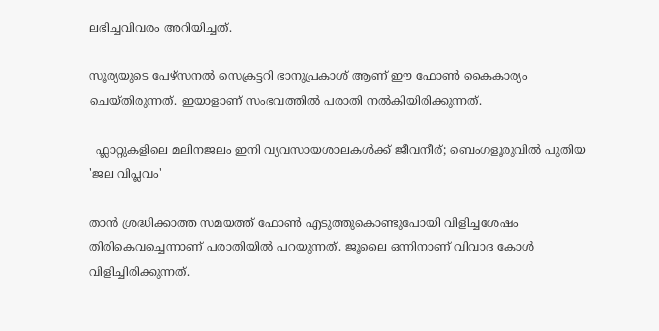ലഭിച്ചവിവരം അറിയിച്ചത്.

സൂര്യയുടെ പേഴ്സനല്‍ സെക്രട്ടറി ഭാനുപ്രകാശ് ആണ് ഈ ഫോണ്‍ കൈകാര്യം ചെയ്തിരുന്നത്. ഇയാളാണ് സംഭവത്തില്‍ പരാതി നല്‍കിയിരിക്കുന്നത്.

  ഫ്ലാറ്റുകളിലെ മലിനജലം ഇനി വ്യവസായശാലകൾക്ക് ജീവനീര്; ബെംഗളൂരുവിൽ പുതിയ 'ജല വിപ്ലവം'

താൻ ശ്രദ്ധിക്കാത്ത സമയത്ത് ഫോണ്‍ എടുത്തുകൊണ്ടുപോയി വിളിച്ചശേഷം തിരികെവച്ചെന്നാണ് പരാതിയില്‍ പറയുന്നത്. ജൂലൈ ഒന്നിനാണ് വിവാദ കോള്‍ വിളിച്ചിരിക്കുന്നത്.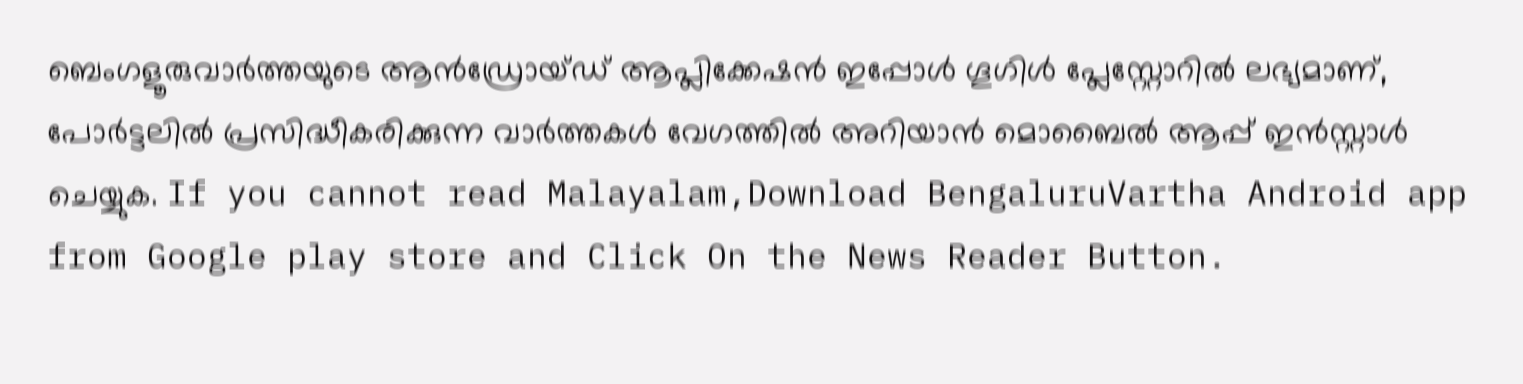ബെംഗളൂരുവാർത്തയുടെ ആൻഡ്രോയ്ഡ് ആപ്ലിക്കേഷൻ ഇപ്പോൾ ഗൂഗിൾ പ്ലേസ്റ്റോറിൽ ലഭ്യമാണ്, പോർട്ടലിൽ പ്രസിദ്ധീകരിക്കുന്ന വാർത്തകൾ വേഗത്തിൽ അറിയാൻ മൊബൈൽ ആപ്പ് ഇൻസ്റ്റാൾ ചെയ്യുക. If you cannot read Malayalam,Download BengaluruVartha Android app from Google play store and Click On the News Reader Button.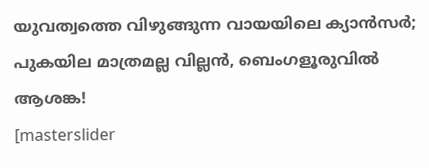യുവത്വത്തെ വിഴുങ്ങുന്ന വായയിലെ ക്യാൻസർ; പുകയില മാത്രമല്ല വില്ലൻ, ബെംഗളൂരുവിൽ ആശങ്ക!
[masterslider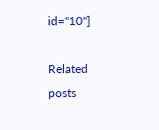id="10"]

Related posts